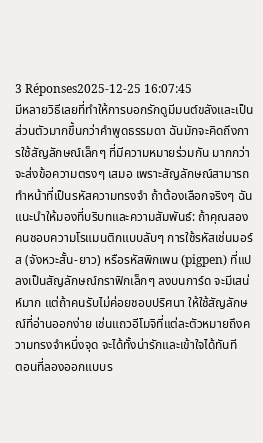3 Réponses2025-12-25 16:07:45
มีหลายวิธีเลยที่ทำให้การบอกรักดูมีมนต์ขลังและเป็นส่วนตัวมากขึ้นกว่าคำพูดธรรมดา ฉันมักจะคิดถึงการใช้สัญลักษณ์เล็กๆ ที่มีความหมายร่วมกัน มากกว่าจะส่งข้อความตรงๆ เสมอ เพราะสัญลักษณ์สามารถทำหน้าที่เป็นรหัสความทรงจำ ถ้าต้องเลือกจริงๆ ฉันแนะนำให้มองที่บริบทและความสัมพันธ์: ถ้าคุณสองคนชอบความโรแมนติกแบบลับๆ การใช้รหัสเช่นมอร์ส (จังหวะสั้น-ยาว) หรือรหัสพิกเพน (pigpen) ที่แปลงเป็นสัญลักษณ์กราฟิกเล็กๆ ลงบนการ์ด จะมีเสน่ห์มาก แต่ถ้าคนรับไม่ค่อยชอบปริศนา ให้ใช้สัญลักษณ์ที่อ่านออกง่าย เช่นแถวอีโมจิที่แต่ละตัวหมายถึงความทรงจำหนึ่งจุด จะได้ทั้งน่ารักและเข้าใจได้ทันที
ตอนที่ลองออกแบบร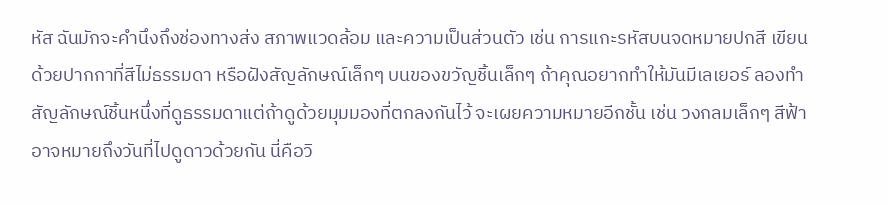หัส ฉันมักจะคำนึงถึงช่องทางส่ง สภาพแวดล้อม และความเป็นส่วนตัว เช่น การแกะรหัสบนจดหมายปกสี เขียนด้วยปากกาที่สีไม่ธรรมดา หรือฝังสัญลักษณ์เล็กๆ บนของขวัญชิ้นเล็กๆ ถ้าคุณอยากทำให้มันมีเลเยอร์ ลองทำสัญลักษณ์ชิ้นหนึ่งที่ดูธรรมดาแต่ถ้าดูด้วยมุมมองที่ตกลงกันไว้ จะเผยความหมายอีกชั้น เช่น วงกลมเล็กๆ สีฟ้าอาจหมายถึงวันที่ไปดูดาวด้วยกัน นี่คือวิ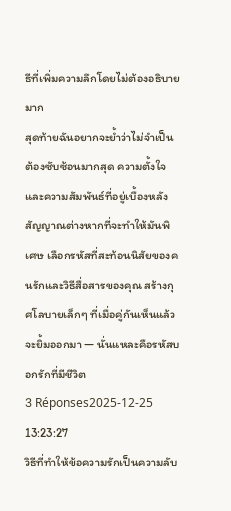ธีที่เพิ่มความลึกโดยไม่ต้องอธิบายมาก
สุดท้ายฉันอยากจะย้ำว่าไม่จำเป็นต้องซับซ้อนมากสุด ความตั้งใจและความสัมพันธ์ที่อยู่เบื้องหลังสัญญาณต่างหากที่จะทำให้มันพิเศษ เลือกรหัสที่สะท้อนนิสัยของคนรักและวิธีสื่อสารของคุณ สร้างกุศโลบายเล็กๆ ที่เมื่อคู่กันเห็นแล้วจะยิ้มออกมา — นั่นแหละคือรหัสบอกรักที่มีชีวิต
3 Réponses2025-12-25 13:23:27
วิธีที่ทำให้ข้อความรักเป็นความลับ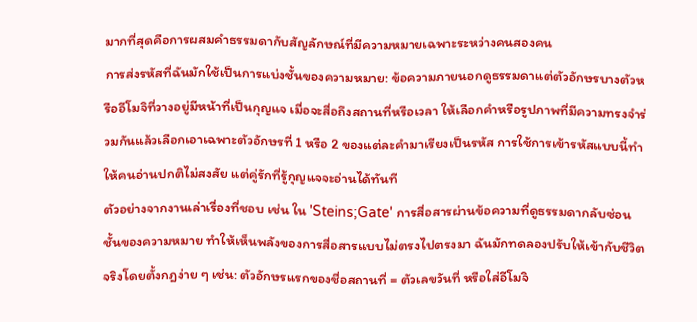มากที่สุดคือการผสมคำธรรมดากับสัญลักษณ์ที่มีความหมายเฉพาะระหว่างคนสองคน
การส่งรหัสที่ฉันมักใช้เป็นการแบ่งชั้นของความหมาย: ข้อความภายนอกดูธรรมดาแต่ตัวอักษรบางตัวหรืออีโมจิที่วางอยู่มีหน้าที่เป็นกุญแจ เมื่อจะสื่อถึงสถานที่หรือเวลา ให้เลือกคำหรือรูปภาพที่มีความทรงจำร่วมกันแล้วเลือกเอาเฉพาะตัวอักษรที่ 1 หรือ 2 ของแต่ละคำมาเรียงเป็นรหัส การใช้การเข้ารหัสแบบนี้ทำให้คนอ่านปกติไม่สงสัย แต่คู่รักที่รู้กุญแจจะอ่านได้ทันที
ตัวอย่างจากงานเล่าเรื่องที่ชอบ เช่น ใน 'Steins;Gate' การสื่อสารผ่านข้อความที่ดูธรรมดากลับซ่อนชั้นของความหมาย ทำให้เห็นพลังของการสื่อสารแบบไม่ตรงไปตรงมา ฉันมักทดลองปรับให้เข้ากับชีวิตจริงโดยตั้งกฎง่าย ๆ เช่น: ตัวอักษรแรกของชื่อสถานที่ = ตัวเลขวันที่ หรือใส่อีโมจิ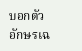บอกตัวอักษรเฉ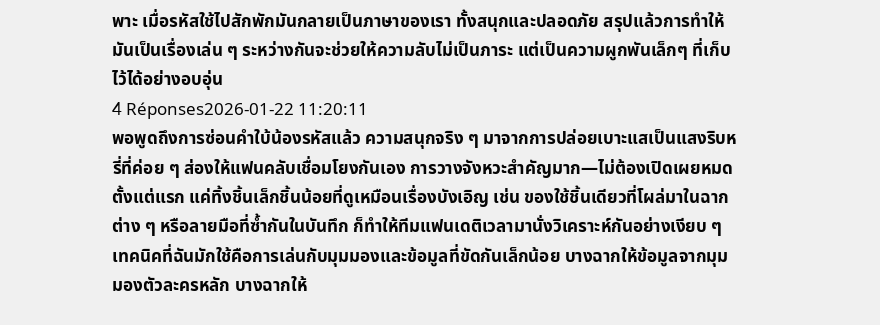พาะ เมื่อรหัสใช้ไปสักพักมันกลายเป็นภาษาของเรา ทั้งสนุกและปลอดภัย สรุปแล้วการทำให้มันเป็นเรื่องเล่น ๆ ระหว่างกันจะช่วยให้ความลับไม่เป็นภาระ แต่เป็นความผูกพันเล็กๆ ที่เก็บไว้ได้อย่างอบอุ่น
4 Réponses2026-01-22 11:20:11
พอพูดถึงการซ่อนคำใบ้น้องรหัสแล้ว ความสนุกจริง ๆ มาจากการปล่อยเบาะแสเป็นแสงริบหรี่ที่ค่อย ๆ ส่องให้แฟนคลับเชื่อมโยงกันเอง การวางจังหวะสำคัญมาก—ไม่ต้องเปิดเผยหมดตั้งแต่แรก แค่ทิ้งชิ้นเล็กชิ้นน้อยที่ดูเหมือนเรื่องบังเอิญ เช่น ของใช้ชิ้นเดียวที่โผล่มาในฉากต่าง ๆ หรือลายมือที่ซ้ำกันในบันทึก ก็ทำให้ทีมแฟนเดติเวลามานั่งวิเคราะห์กันอย่างเงียบ ๆ
เทคนิคที่ฉันมักใช้คือการเล่นกับมุมมองและข้อมูลที่ขัดกันเล็กน้อย บางฉากให้ข้อมูลจากมุมมองตัวละครหลัก บางฉากให้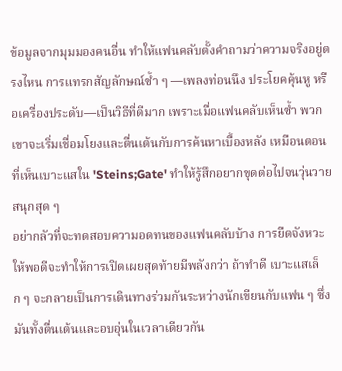ข้อมูลจากมุมมองคนอื่น ทำให้แฟนคลับตั้งคำถามว่าความจริงอยู่ตรงไหน การแทรกสัญลักษณ์ซ้ำ ๆ —เพลงท่อนนึง ประโยคคุ้นหู หรือเครื่องประดับ—เป็นวิธีที่ดีมาก เพราะเมื่อแฟนคลับเห็นซ้ำ พวกเขาจะเริ่มเชื่อมโยงและตื่นเต้นกับการค้นหาเบื้องหลัง เหมือนตอนที่เห็นเบาะแสใน 'Steins;Gate' ทำให้รู้สึกอยากขุดต่อไปจนวุ่นวายสนุกสุด ๆ
อย่ากลัวที่จะทดสอบความอดทนของแฟนคลับบ้าง การยืดจังหวะให้พอดีจะทำให้การเปิดเผยสุดท้ายมีพลังกว่า ถ้าทำดี เบาะแสเล็ก ๆ จะกลายเป็นการเดินทางร่วมกันระหว่างนักเขียนกับแฟน ๆ ซึ่งมันทั้งตื่นเต้นและอบอุ่นในเวลาเดียวกัน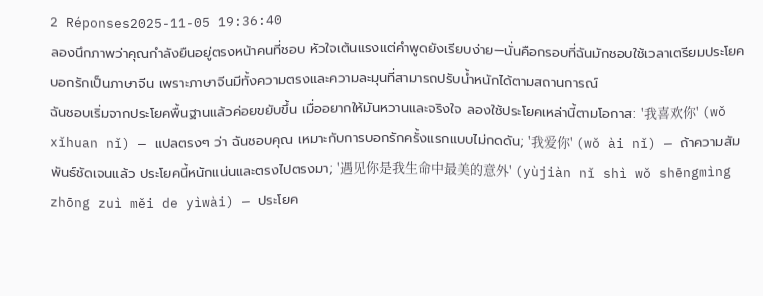2 Réponses2025-11-05 19:36:40
ลองนึกภาพว่าคุณกำลังยืนอยู่ตรงหน้าคนที่ชอบ หัวใจเต้นแรงแต่คำพูดยังเรียบง่าย—นั่นคือกรอบที่ฉันมักชอบใช้เวลาเตรียมประโยคบอกรักเป็นภาษาจีน เพราะภาษาจีนมีทั้งความตรงและความละมุนที่สามารถปรับน้ำหนักได้ตามสถานการณ์
ฉันชอบเริ่มจากประโยคพื้นฐานแล้วค่อยขยับขึ้น เมื่ออยากให้มันหวานและจริงใจ ลองใช้ประโยคเหล่านี้ตามโอกาส: '我喜欢你' (wǒ xǐhuan nǐ) — แปลตรงๆ ว่า ฉันชอบคุณ เหมาะกับการบอกรักครั้งแรกแบบไม่กดดัน; '我爱你' (wǒ ài nǐ) — ถ้าความสัมพันธ์ชัดเจนแล้ว ประโยคนี้หนักแน่นและตรงไปตรงมา; '遇见你是我生命中最美的意外' (yùjiàn nǐ shì wǒ shēngmìng zhōng zuì měi de yìwài) — ประโยค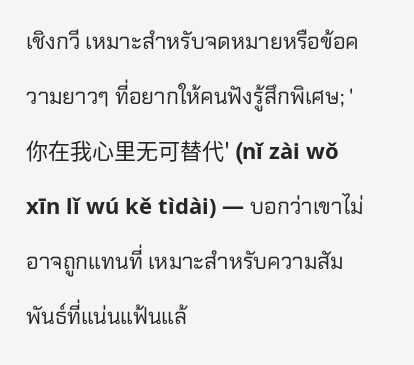เชิงกวี เหมาะสำหรับจดหมายหรือข้อความยาวๆ ที่อยากให้คนฟังรู้สึกพิเศษ; '你在我心里无可替代' (nǐ zài wǒ xīn lǐ wú kě tìdài) — บอกว่าเขาไม่อาจถูกแทนที่ เหมาะสำหรับความสัมพันธ์ที่แน่นแฟ้นแล้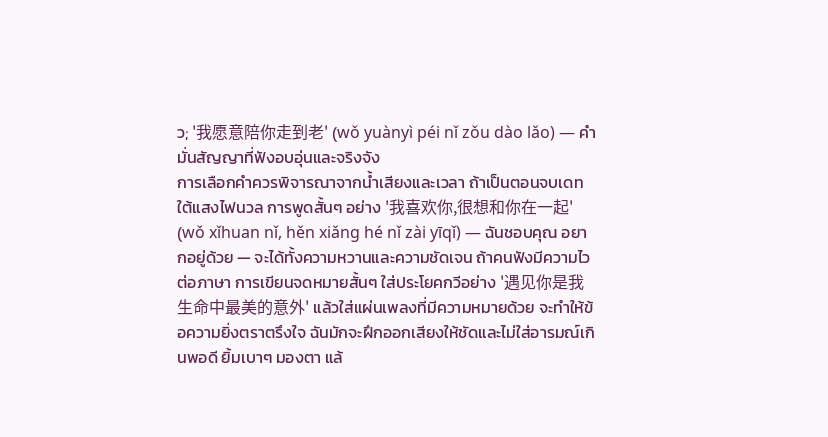ว; '我愿意陪你走到老' (wǒ yuànyì péi nǐ zǒu dào lǎo) — คำมั่นสัญญาที่ฟังอบอุ่นและจริงจัง
การเลือกคำควรพิจารณาจากน้ำเสียงและเวลา ถ้าเป็นตอนจบเดทใต้แสงไฟนวล การพูดสั้นๆ อย่าง '我喜欢你,很想和你在一起' (wǒ xǐhuan nǐ, hěn xiǎng hé nǐ zài yīqǐ) — ฉันชอบคุณ อยากอยู่ด้วย — จะได้ทั้งความหวานและความชัดเจน ถ้าคนฟังมีความไวต่อภาษา การเขียนจดหมายสั้นๆ ใส่ประโยคกวีอย่าง '遇见你是我生命中最美的意外' แล้วใส่แผ่นเพลงที่มีความหมายด้วย จะทำให้ข้อความยิ่งตราตรึงใจ ฉันมักจะฝึกออกเสียงให้ชัดและไม่ใส่อารมณ์เกินพอดี ยิ้มเบาๆ มองตา แล้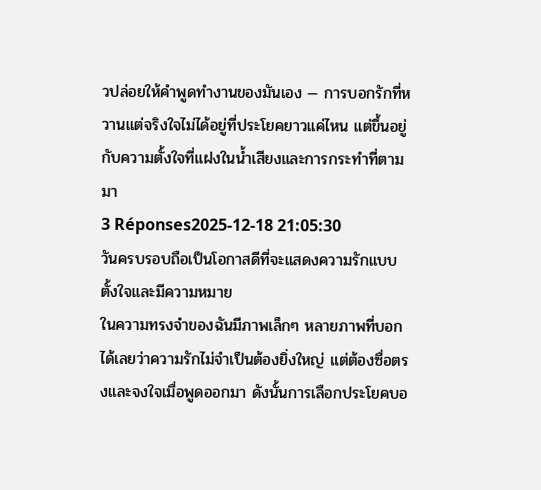วปล่อยให้คำพูดทำงานของมันเอง — การบอกรักที่หวานแต่จริงใจไม่ได้อยู่ที่ประโยคยาวแค่ไหน แต่ขึ้นอยู่กับความตั้งใจที่แฝงในน้ำเสียงและการกระทำที่ตามมา
3 Réponses2025-12-18 21:05:30
วันครบรอบถือเป็นโอกาสดีที่จะแสดงความรักแบบตั้งใจและมีความหมาย
ในความทรงจำของฉันมีภาพเล็กๆ หลายภาพที่บอกได้เลยว่าความรักไม่จำเป็นต้องยิ่งใหญ่ แต่ต้องซื่อตรงและจงใจเมื่อพูดออกมา ดังนั้นการเลือกประโยคบอ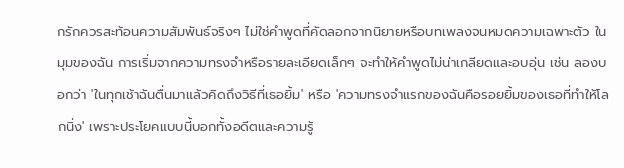กรักควรสะท้อนความสัมพันธ์จริงๆ ไม่ใช่คำพูดที่คัดลอกจากนิยายหรือบทเพลงจนหมดความเฉพาะตัว ในมุมของฉัน การเริ่มจากความทรงจำหรือรายละเอียดเล็กๆ จะทำให้คำพูดไม่น่าเกลียดและอบอุ่น เช่น ลองบอกว่า 'ในทุกเช้าฉันตื่นมาแล้วคิดถึงวิธีที่เธอยิ้ม' หรือ 'ความทรงจำแรกของฉันคือรอยยิ้มของเธอที่ทำให้โลกนิ่ง' เพราะประโยคแบบนี้บอกทั้งอดีตและความรู้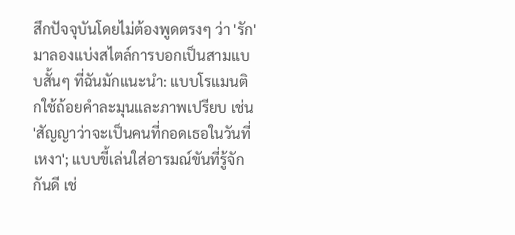สึกปัจจุบันโดยไม่ต้องพูดตรงๆ ว่า 'รัก'
มาลองแบ่งสไตล์การบอกเป็นสามแบบสั้นๆ ที่ฉันมักแนะนำ: แบบโรแมนติกใช้ถ้อยคำละมุนและภาพเปรียบ เช่น 'สัญญาว่าจะเป็นคนที่กอดเธอในวันที่เหงา'; แบบขี้เล่นใส่อารมณ์ขันที่รู้จักกันดี เช่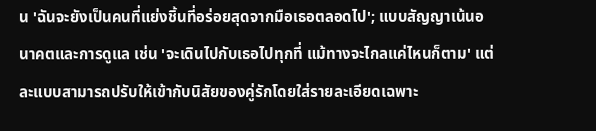น 'ฉันจะยังเป็นคนที่แย่งชิ้นที่อร่อยสุดจากมือเธอตลอดไป'; แบบสัญญาเน้นอนาคตและการดูแล เช่น 'จะเดินไปกับเธอไปทุกที่ แม้ทางจะไกลแค่ไหนก็ตาม' แต่ละแบบสามารถปรับให้เข้ากับนิสัยของคู่รักโดยใส่รายละเอียดเฉพาะ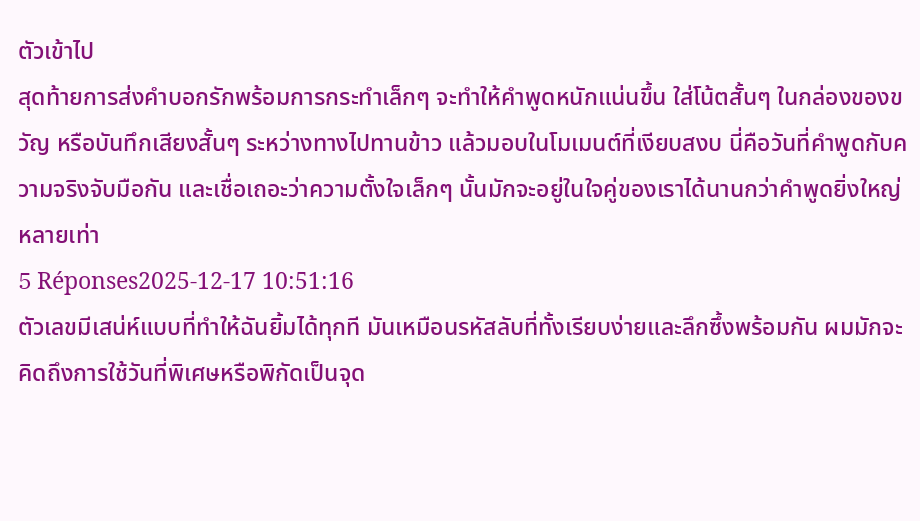ตัวเข้าไป
สุดท้ายการส่งคำบอกรักพร้อมการกระทำเล็กๆ จะทำให้คำพูดหนักแน่นขึ้น ใส่โน้ตสั้นๆ ในกล่องของขวัญ หรือบันทึกเสียงสั้นๆ ระหว่างทางไปทานข้าว แล้วมอบในโมเมนต์ที่เงียบสงบ นี่คือวันที่คำพูดกับความจริงจับมือกัน และเชื่อเถอะว่าความตั้งใจเล็กๆ นั้นมักจะอยู่ในใจคู่ของเราได้นานกว่าคำพูดยิ่งใหญ่หลายเท่า
5 Réponses2025-12-17 10:51:16
ตัวเลขมีเสน่ห์แบบที่ทำให้ฉันยิ้มได้ทุกที มันเหมือนรหัสลับที่ทั้งเรียบง่ายและลึกซึ้งพร้อมกัน ผมมักจะคิดถึงการใช้วันที่พิเศษหรือพิกัดเป็นจุด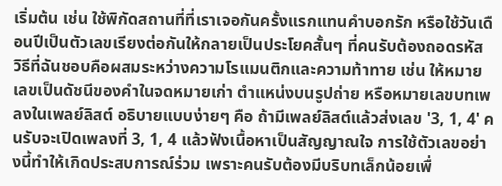เริ่มต้น เช่น ใช้พิกัดสถานที่ที่เราเจอกันครั้งแรกแทนคำบอกรัก หรือใช้วันเดือนปีเป็นตัวเลขเรียงต่อกันให้กลายเป็นประโยคสั้นๆ ที่คนรับต้องถอดรหัส
วิธีที่ฉันชอบคือผสมระหว่างความโรแมนติกและความท้าทาย เช่น ให้หมายเลขเป็นดัชนีของคำในจดหมายเก่า ตำแหน่งบนรูปถ่าย หรือหมายเลขบทเพลงในเพลย์ลิสต์ อธิบายแบบง่ายๆ คือ ถ้ามีเพลย์ลิสต์แล้วส่งเลข '3, 1, 4' คนรับจะเปิดเพลงที่ 3, 1, 4 แล้วฟังเนื้อหาเป็นสัญญาณใจ การใช้ตัวเลขอย่างนี้ทำให้เกิดประสบการณ์ร่วม เพราะคนรับต้องมีบริบทเล็กน้อยเพื่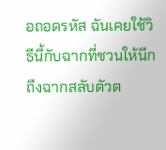อถอดรหัส ฉันเคยใช้วิธีนี้กับฉากที่ชวนให้นึกถึงฉากสลับตัวต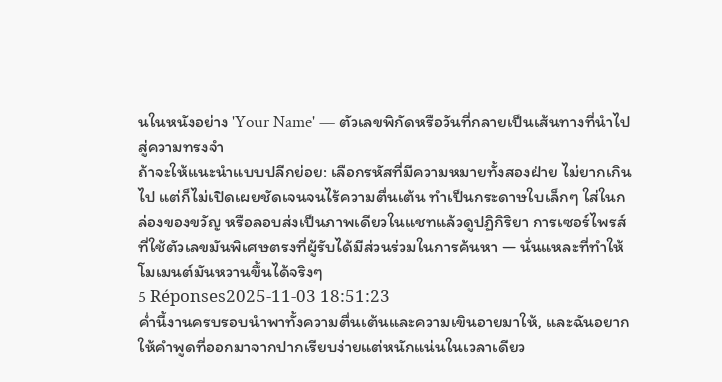นในหนังอย่าง 'Your Name' — ตัวเลขพิกัดหรือวันที่กลายเป็นเส้นทางที่นำไปสู่ความทรงจำ
ถ้าจะให้แนะนำแบบปลีกย่อย: เลือกรหัสที่มีความหมายทั้งสองฝ่าย ไม่ยากเกินไป แต่ก็ไม่เปิดเผยชัดเจนจนไร้ความตื่นเต้น ทำเป็นกระดาษใบเล็กๆ ใส่ในกล่องของขวัญ หรือลอบส่งเป็นภาพเดียวในแชทแล้วดูปฏิกิริยา การเซอร์ไพรส์ที่ใช้ตัวเลขมันพิเศษตรงที่ผู้รับได้มีส่วนร่วมในการค้นหา — นั่นแหละที่ทำให้โมเมนต์มันหวานขึ้นได้จริงๆ
5 Réponses2025-11-03 18:51:23
ค่ำนี้งานครบรอบนำพาทั้งความตื่นเต้นและความเขินอายมาให้, และฉันอยากให้คำพูดที่ออกมาจากปากเรียบง่ายแต่หนักแน่นในเวลาเดียว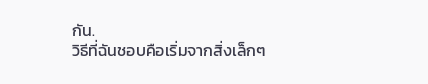กัน.
วิธีที่ฉันชอบคือเริ่มจากสิ่งเล็กๆ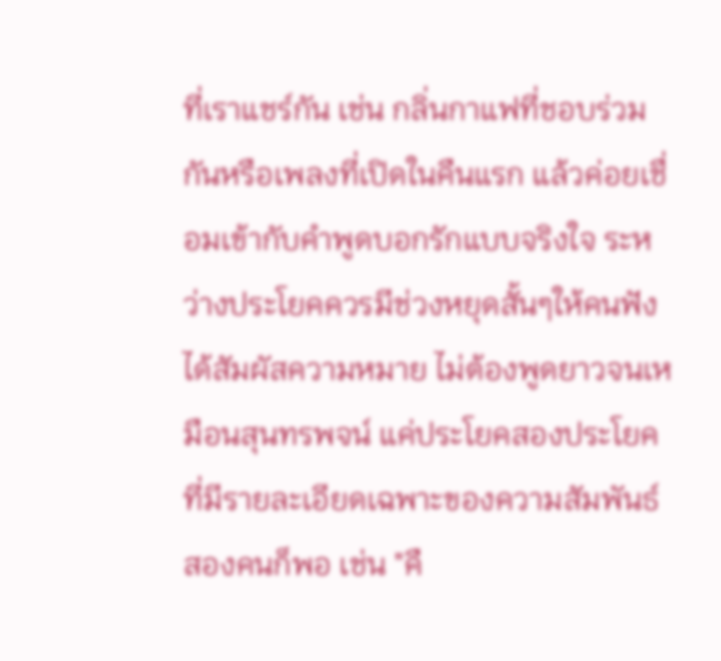ที่เราแชร์กัน เช่น กลิ่นกาแฟที่ชอบร่วมกันหรือเพลงที่เปิดในคืนแรก แล้วค่อยเชื่อมเข้ากับคำพูดบอกรักแบบจริงใจ ระหว่างประโยคควรมีช่วงหยุดสั้นๆให้คนฟังได้สัมผัสความหมาย ไม่ต้องพูดยาวจนเหมือนสุนทรพจน์ แค่ประโยคสองประโยคที่มีรายละเอียดเฉพาะของความสัมพันธ์สองคนก็พอ เช่น "คื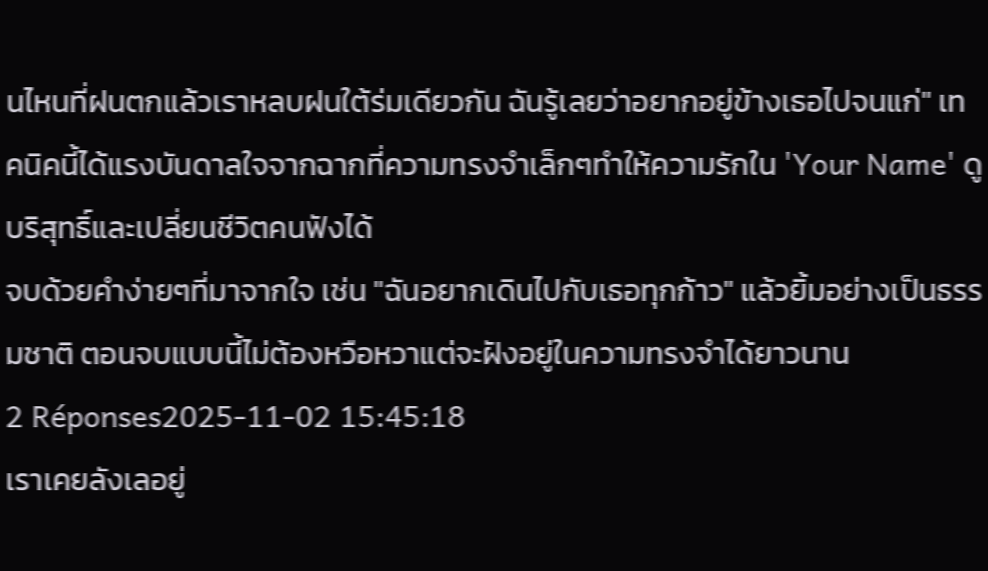นไหนที่ฝนตกแล้วเราหลบฝนใต้ร่มเดียวกัน ฉันรู้เลยว่าอยากอยู่ข้างเธอไปจนแก่" เทคนิคนี้ได้แรงบันดาลใจจากฉากที่ความทรงจำเล็กๆทำให้ความรักใน 'Your Name' ดูบริสุทธิ์และเปลี่ยนชีวิตคนฟังได้
จบด้วยคำง่ายๆที่มาจากใจ เช่น "ฉันอยากเดินไปกับเธอทุกก้าว" แล้วยิ้มอย่างเป็นธรรมชาติ ตอนจบแบบนี้ไม่ต้องหวือหวาแต่จะฝังอยู่ในความทรงจำได้ยาวนาน
2 Réponses2025-11-02 15:45:18
เราเคยลังเลอยู่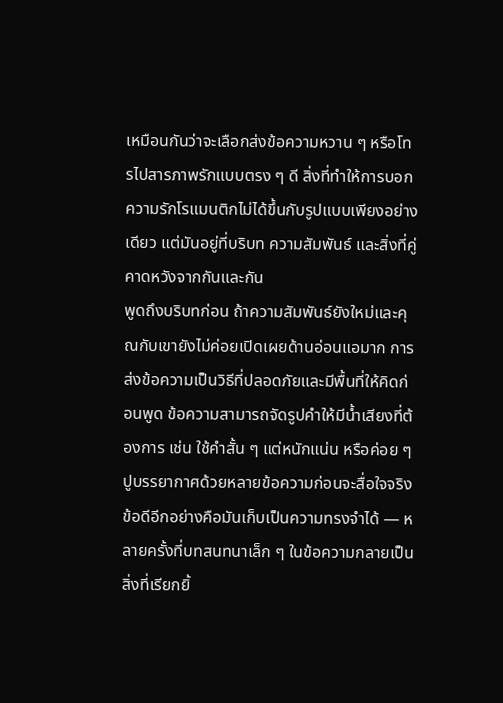เหมือนกันว่าจะเลือกส่งข้อความหวาน ๆ หรือโทรไปสารภาพรักแบบตรง ๆ ดี สิ่งที่ทำให้การบอกความรักโรแมนติกไม่ได้ขึ้นกับรูปแบบเพียงอย่างเดียว แต่มันอยู่ที่บริบท ความสัมพันธ์ และสิ่งที่คู่คาดหวังจากกันและกัน
พูดถึงบริบทก่อน ถ้าความสัมพันธ์ยังใหม่และคุณกับเขายังไม่ค่อยเปิดเผยด้านอ่อนแอมาก การส่งข้อความเป็นวิธีที่ปลอดภัยและมีพื้นที่ให้คิดก่อนพูด ข้อความสามารถจัดรูปคำให้มีน้ำเสียงที่ต้องการ เช่น ใช้คำสั้น ๆ แต่หนักแน่น หรือค่อย ๆ ปูบรรยากาศด้วยหลายข้อความก่อนจะสื่อใจจริง ข้อดีอีกอย่างคือมันเก็บเป็นความทรงจำได้ — หลายครั้งที่บทสนทนาเล็ก ๆ ในข้อความกลายเป็นสิ่งที่เรียกยิ้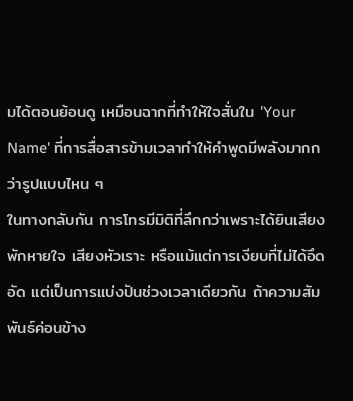มได้ตอนย้อนดู เหมือนฉากที่ทำให้ใจสั่นใน 'Your Name' ที่การสื่อสารข้ามเวลาทำให้คำพูดมีพลังมากกว่ารูปแบบไหน ๆ
ในทางกลับกัน การโทรมีมิติที่ลึกกว่าเพราะได้ยินเสียง พักหายใจ เสียงหัวเราะ หรือแม้แต่การเงียบที่ไม่ได้อึดอัด แต่เป็นการแบ่งปันช่วงเวลาเดียวกัน ถ้าความสัมพันธ์ค่อนข้าง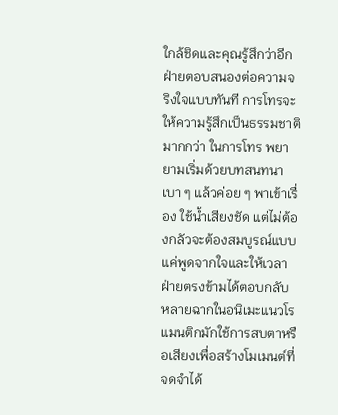ใกล้ชิดและคุณรู้สึกว่าอีกฝ่ายตอบสนองต่อความจริงใจแบบทันที การโทรจะให้ความรู้สึกเป็นธรรมชาติมากกว่า ในการโทร พยายามเริ่มด้วยบทสนทนาเบา ๆ แล้วค่อย ๆ พาเข้าเรื่อง ใช้น้ำเสียงชัด แต่ไม่ต้องกลัวจะต้องสมบูรณ์แบบ แค่พูดจากใจและให้เวลาฝ่ายตรงข้ามได้ตอบกลับ หลายฉากในอนิเมะแนวโรแมนติกมักใช้การสบตาหรือเสียงเพื่อสร้างโมเมนต์ที่จดจำได้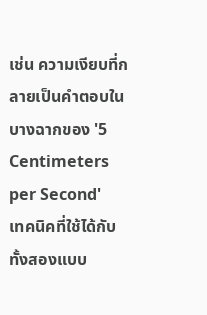เช่น ความเงียบที่กลายเป็นคำตอบในบางฉากของ '5 Centimeters per Second'
เทคนิคที่ใช้ได้กับทั้งสองแบบ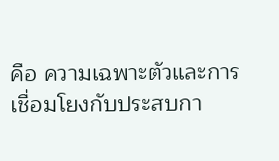คือ ความเฉพาะตัวและการเชื่อมโยงกับประสบกา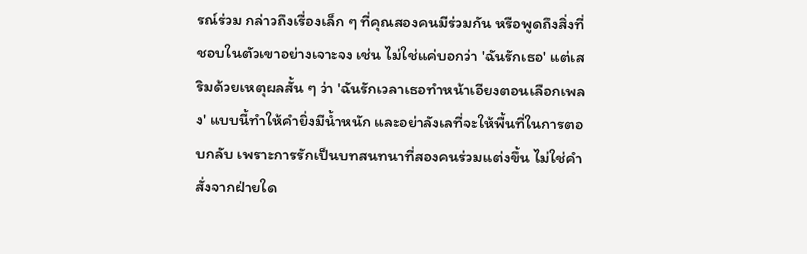รณ์ร่วม กล่าวถึงเรื่องเล็ก ๆ ที่คุณสองคนมีร่วมกัน หรือพูดถึงสิ่งที่ชอบในตัวเขาอย่างเจาะจง เช่น ไม่ใช่แค่บอกว่า 'ฉันรักเธอ' แต่เสริมด้วยเหตุผลสั้น ๆ ว่า 'ฉันรักเวลาเธอทำหน้าเอียงตอนเลือกเพลง' แบบนี้ทำให้คำยิ่งมีน้ำหนัก และอย่าลังเลที่จะให้พื้นที่ในการตอบกลับ เพราะการรักเป็นบทสนทนาที่สองคนร่วมแต่งขึ้น ไม่ใช่คำสั่งจากฝ่ายใด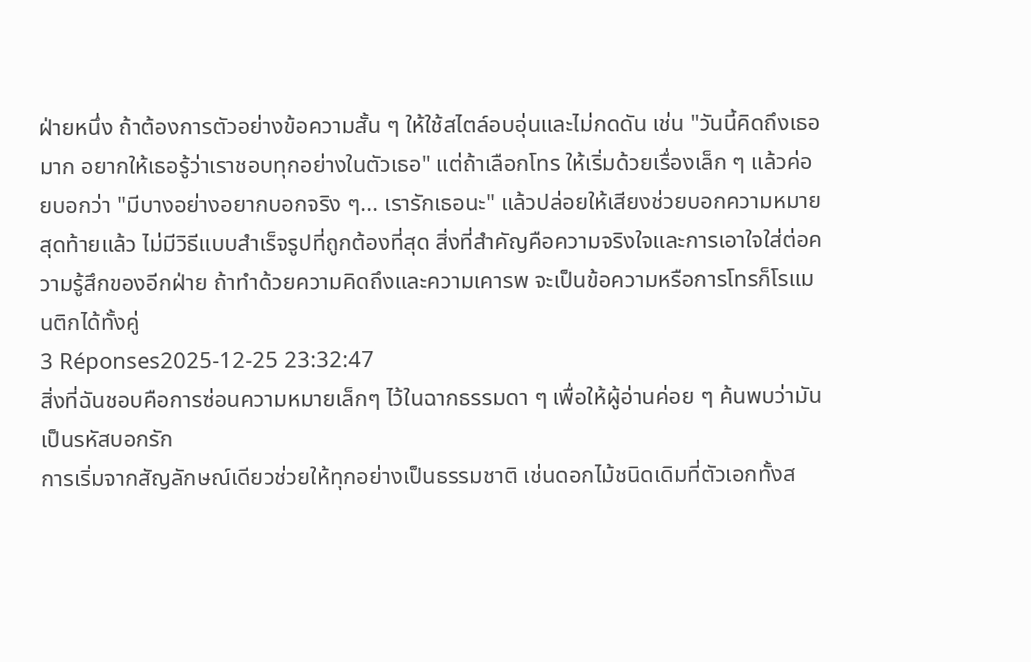ฝ่ายหนึ่ง ถ้าต้องการตัวอย่างข้อความสั้น ๆ ให้ใช้สไตล์อบอุ่นและไม่กดดัน เช่น "วันนี้คิดถึงเธอมาก อยากให้เธอรู้ว่าเราชอบทุกอย่างในตัวเธอ" แต่ถ้าเลือกโทร ให้เริ่มด้วยเรื่องเล็ก ๆ แล้วค่อยบอกว่า "มีบางอย่างอยากบอกจริง ๆ... เรารักเธอนะ" แล้วปล่อยให้เสียงช่วยบอกความหมาย
สุดท้ายแล้ว ไม่มีวิธีแบบสำเร็จรูปที่ถูกต้องที่สุด สิ่งที่สำคัญคือความจริงใจและการเอาใจใส่ต่อความรู้สึกของอีกฝ่าย ถ้าทำด้วยความคิดถึงและความเคารพ จะเป็นข้อความหรือการโทรก็โรแมนติกได้ทั้งคู่
3 Réponses2025-12-25 23:32:47
สิ่งที่ฉันชอบคือการซ่อนความหมายเล็กๆ ไว้ในฉากธรรมดา ๆ เพื่อให้ผู้อ่านค่อย ๆ ค้นพบว่ามันเป็นรหัสบอกรัก
การเริ่มจากสัญลักษณ์เดียวช่วยให้ทุกอย่างเป็นธรรมชาติ เช่นดอกไม้ชนิดเดิมที่ตัวเอกทั้งส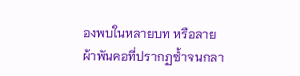องพบในหลายบท หรือลายผ้าพันคอที่ปรากฏซ้ำจนกลา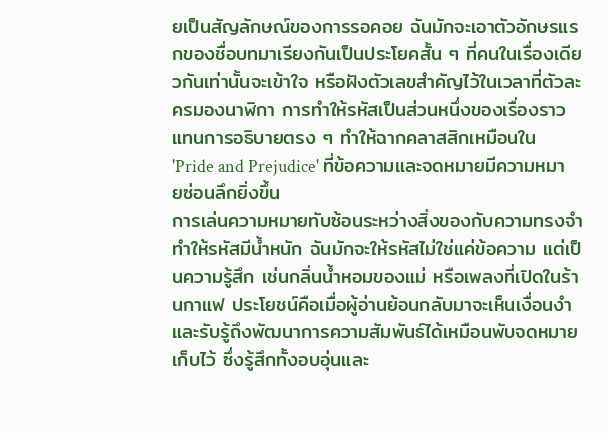ยเป็นสัญลักษณ์ของการรอคอย ฉันมักจะเอาตัวอักษรแรกของชื่อบทมาเรียงกันเป็นประโยคสั้น ๆ ที่คนในเรื่องเดียวกันเท่านั้นจะเข้าใจ หรือฝังตัวเลขสำคัญไว้ในเวลาที่ตัวละครมองนาฬิกา การทำให้รหัสเป็นส่วนหนึ่งของเรื่องราวแทนการอธิบายตรง ๆ ทำให้ฉากคลาสสิกเหมือนใน 'Pride and Prejudice' ที่ข้อความและจดหมายมีความหมายซ่อนลึกยิ่งขึ้น
การเล่นความหมายทับซ้อนระหว่างสิ่งของกับความทรงจำทำให้รหัสมีน้ำหนัก ฉันมักจะให้รหัสไม่ใช่แค่ข้อความ แต่เป็นความรู้สึก เช่นกลิ่นน้ำหอมของแม่ หรือเพลงที่เปิดในร้านกาแฟ ประโยชน์คือเมื่อผู้อ่านย้อนกลับมาจะเห็นเงื่อนงำและรับรู้ถึงพัฒนาการความสัมพันธ์ได้เหมือนพับจดหมายเก็บไว้ ซึ่งรู้สึกทั้งอบอุ่นและ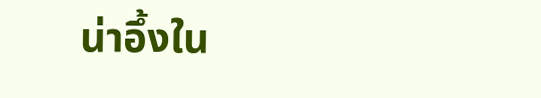น่าอึ้งใน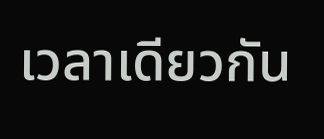เวลาเดียวกัน